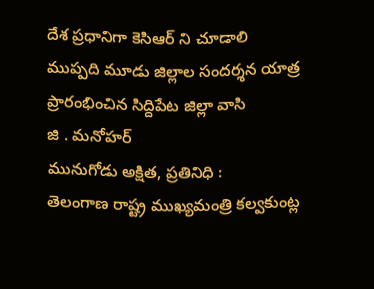దేశ ప్రధానిగా కెసిఆర్ ని చూడాలి
ముప్పది మూడు జిల్లాల సందర్శన యాత్ర ప్రారంభించిన సిద్దిపేట జిల్లా వాసి
జి . మనోహర్
మునుగోడు అక్షిత, ప్రతినిధి :
తెలంగాణ రాష్ట్ర ముఖ్యమంత్రి కల్వకుంట్ల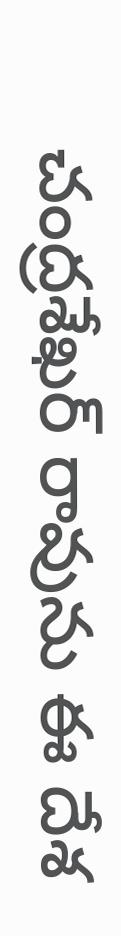చంద్రశేఖర్ రావును ఈ దేశ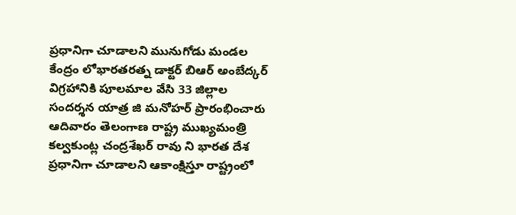ప్రధానిగా చూడాలని మునుగోడు మండల కేంద్రం లోభారతరత్న డాక్టర్ బిఆర్ అంబేద్కర్ విగ్రహానికి పూలమాల వేసి 33 జిల్లాల సందర్శన యాత్ర జి మనోహర్ ప్రారంభించారు ఆదివారం తెలంగాణ రాష్ట్ర ముఖ్యమంత్రి కల్వకుంట్ల చంద్రశేఖర్ రావు ని భారత దేశ ప్రధానిగా చూడాలని ఆకాంక్షిస్తూ రాష్ట్రంలో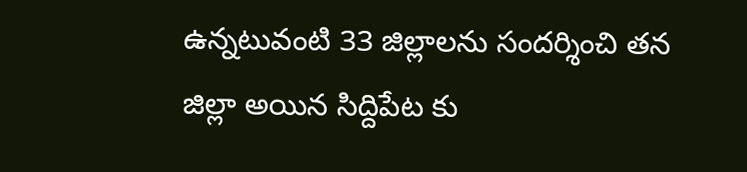ఉన్నటువంటి 33 జిల్లాలను సందర్శించి తన జిల్లా అయిన సిద్దిపేట కు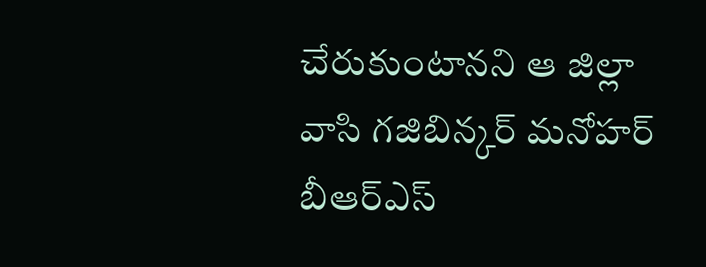చేరుకుంటానని ఆ జిల్లా వాసి గజిబిన్కర్ మనోహర్ బీఆర్ఎస్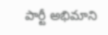పార్టీ అభిమాని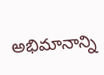అభిమానాన్ని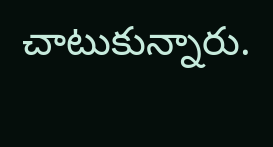చాటుకున్నారు.